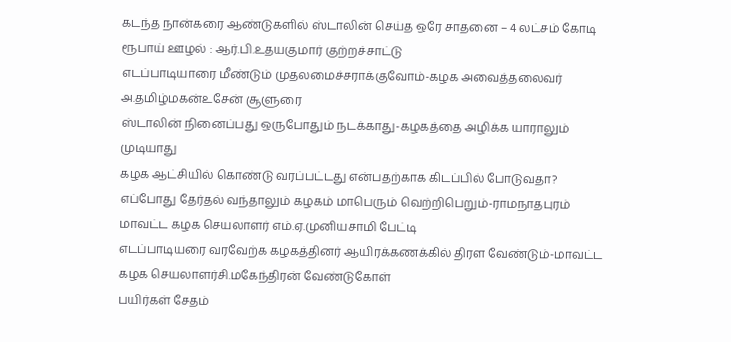கடந்த நான்கரை ஆண்டுகளில் ஸ்டாலின் செய்த ஒரே சாதனை – 4 லட்சம் கோடி ரூபாய் ஊழல் : ஆர்.பி.உதயகுமார் குற்றச்சாட்டு
எடப்பாடியாரை மீண்டும் முதலமைச்சராக்குவோம்-கழக அவைத்தலைவர் அ.தமிழ்மகன்உசேன் சூளுரை
ஸ்டாலின் நினைப்பது ஒருபோதும் நடக்காது-கழகத்தை அழிக்க யாராலும் முடியாது
கழக ஆட்சியில் கொண்டு வரப்பட்டது என்பதற்காக கிடப்பில் போடுவதா?
எப்போது தேர்தல் வந்தாலும் கழகம் மாபெரும் வெற்றிபெறும்-ராமநாதபுரம் மாவட்ட கழக செயலாளர் எம்.ஏ.முனியசாமி பேட்டி
எடப்பாடியரை வரவேற்க கழகத்தினர் ஆயிரக்கணக்கில் திரள வேண்டும்-மாவட்ட கழக செயலாளர்சி.மகேந்திரன் வேண்டுகோள்
பயிர்கள் சேதம்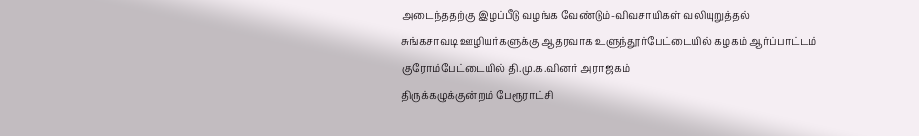அடைந்ததற்கு இழப்பீடு வழங்க வேண்டும்-விவசாயிகள் வலியுறுத்தல்
சுங்கசாவடி ஊழியர்களுக்கு ஆதரவாக உளுந்தூர்பேட்டையில் கழகம் ஆர்ப்பாட்டம்
குரோம்பேட்டையில் தி.மு.க.வினர் அராஜகம்
திருக்கழுக்குன்றம் பேரூராட்சி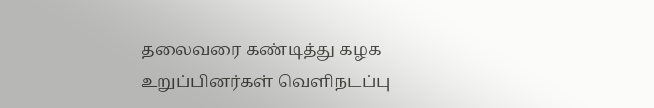தலைவரை கண்டித்து கழக உறுப்பினர்கள் வெளிநடப்பு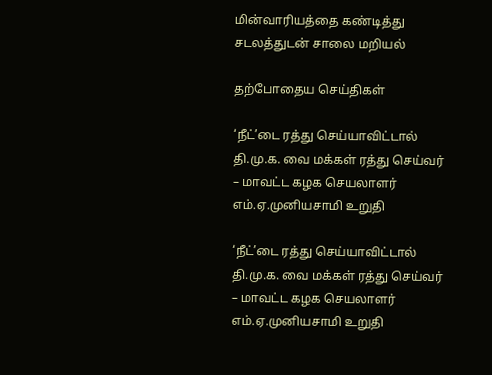மின்வாரியத்தை கண்டித்து சடலத்துடன் சாலை மறியல்

தற்போதைய செய்திகள்

‘நீட்’டை ரத்து செய்யாவிட்டால் தி.மு.க. வை மக்கள் ரத்து செய்வர் – மாவட்ட கழக செயலாளர் எம்.ஏ.முனியசாமி உறுதி

‘நீட்’டை ரத்து செய்யாவிட்டால் தி.மு.க. வை மக்கள் ரத்து செய்வர் – மாவட்ட கழக செயலாளர் எம்.ஏ.முனியசாமி உறுதி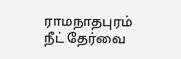ராமநாதபுரம் நீட் தேர்வை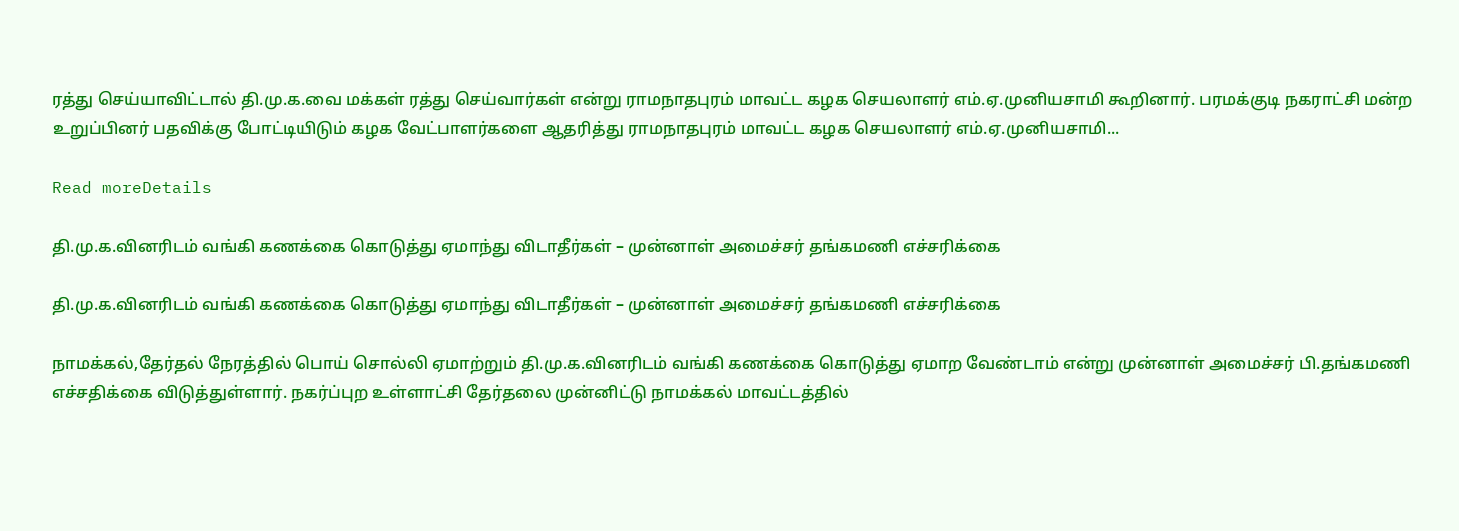ரத்து செய்யாவிட்டால் தி.மு.க.வை மக்கள் ரத்து செய்வார்கள் என்று ராமநாதபுரம் மாவட்ட கழக செயலாளர் எம்.ஏ.முனியசாமி கூறினார். பரமக்குடி நகராட்சி மன்ற உறுப்பினர் பதவிக்கு போட்டியிடும் கழக வேட்பாளர்களை ஆதரித்து ராமநாதபுரம் மாவட்ட கழக செயலாளர் எம்.ஏ.முனியசாமி...

Read moreDetails

தி.மு.க.வினரிடம் வங்கி கணக்கை கொடுத்து ஏமாந்து விடாதீர்கள் – முன்னாள் அமைச்சர் தங்கமணி எச்சரிக்கை

தி.மு.க.வினரிடம் வங்கி கணக்கை கொடுத்து ஏமாந்து விடாதீர்கள் – முன்னாள் அமைச்சர் தங்கமணி எச்சரிக்கை

நாமக்கல்,தேர்தல் நேரத்தில் பொய் சொல்லி ஏமாற்றும் தி.மு.க.வினரிடம் வங்கி கணக்கை கொடுத்து ஏமாற வேண்டாம் என்று முன்னாள் அமைச்சர் பி.தங்கமணி எச்சதிக்கை விடுத்துள்ளார். நகர்ப்புற உள்ளாட்சி தேர்தலை முன்னிட்டு நாமக்கல் மாவட்டத்தில்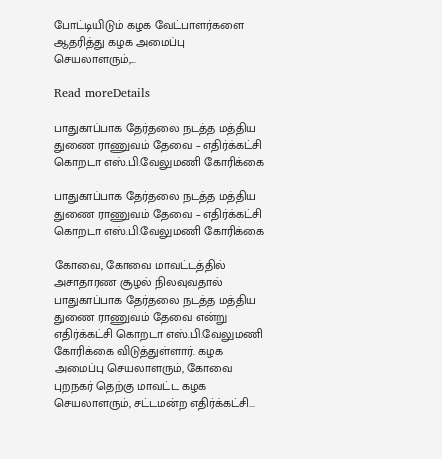போட்டியிடும் கழக வேட்பாளர்களை ஆதரித்து கழக அமைப்பு செயலாளரும்,...

Read moreDetails

பாதுகாப்பாக தேர்தலை நடத்த மத்திய துணை ராணுவம் தேவை – எதிர்க்கட்சி கொறடா எஸ்.பி.வேலுமணி கோரிக்கை

பாதுகாப்பாக தேர்தலை நடத்த மத்திய துணை ராணுவம் தேவை – எதிர்க்கட்சி கொறடா எஸ்.பி.வேலுமணி கோரிக்கை

கோவை, கோவை மாவட்டத்தில் அசாதாரண சூழல் நிலவுவதால் பாதுகாப்பாக தேர்தலை நடத்த மத்திய துணை ராணுவம் தேவை என்று எதிர்க்கட்சி கொறடா எஸ்.பி.வேலுமணி கோரிக்கை விடுத்துள்ளார். கழக அமைப்பு செயலாளரும், கோவை புறநகர் தெற்கு மாவட்ட கழக செயலாளரும், சட்டமன்ற எதிர்க்கட்சி...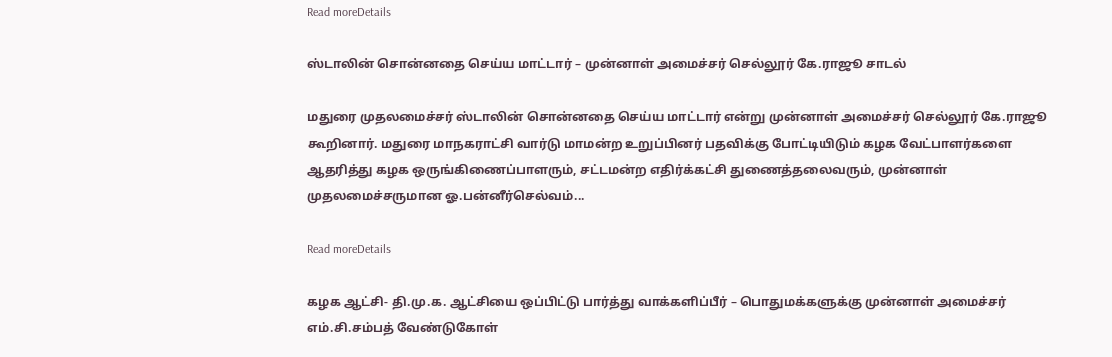Read moreDetails

ஸ்டாலின் சொன்னதை செய்ய மாட்டார் – முன்னாள் அமைச்சர் செல்லூர் கே.ராஜூ சாடல்

மதுரை முதலமைச்சர் ஸ்டாலின் சொன்னதை செய்ய மாட்டார் என்று முன்னாள் அமைச்சர் செல்லூர் கே.ராஜூ கூறினார். மதுரை மாநகராட்சி வார்டு மாமன்ற உறுப்பினர் பதவிக்கு போட்டியிடும் கழக வேட்பாளர்களை ஆதரித்து கழக ஒருங்கிணைப்பாளரும், சட்டமன்ற எதிர்க்கட்சி துணைத்தலைவரும், முன்னாள் முதலமைச்சருமான ஓ.பன்னீர்செல்வம்...

Read moreDetails

கழக ஆட்சி- தி.மு.க. ஆட்சியை ஒப்பிட்டு பார்த்து வாக்களிப்பீர் – பொதுமக்களுக்கு முன்னாள் அமைச்சர் எம்.சி.சம்பத் வேண்டுகோள்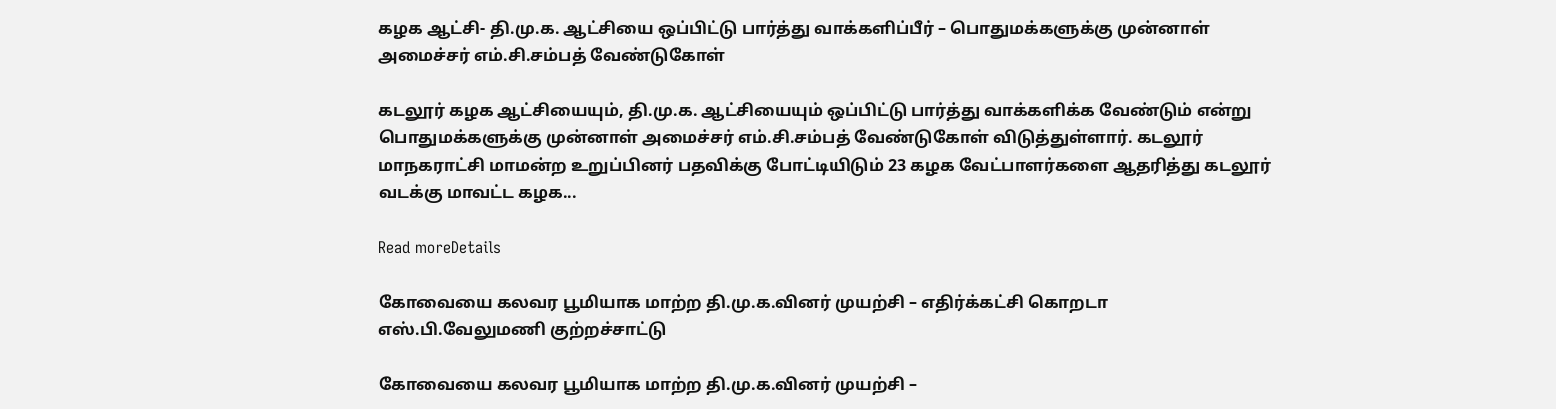கழக ஆட்சி- தி.மு.க. ஆட்சியை ஒப்பிட்டு பார்த்து வாக்களிப்பீர் – பொதுமக்களுக்கு முன்னாள் அமைச்சர் எம்.சி.சம்பத் வேண்டுகோள்

கடலூர் கழக ஆட்சியையும், தி.மு.க. ஆட்சியையும் ஒப்பிட்டு பார்த்து வாக்களிக்க வேண்டும் என்று பொதுமக்களுக்கு முன்னாள் அமைச்சர் எம்.சி.சம்பத் வேண்டுகோள் விடுத்துள்ளார். கடலூர் மாநகராட்சி மாமன்ற உறுப்பினர் பதவிக்கு போட்டியிடும் 23 கழக வேட்பாளர்களை ஆதரித்து கடலூர் வடக்கு மாவட்ட கழக...

Read moreDetails

கோவையை கலவர பூமியாக மாற்ற தி.மு.க.வினர் முயற்சி – எதிர்க்கட்சி கொறடா எஸ்.பி.வேலுமணி குற்றச்சாட்டு

கோவையை கலவர பூமியாக மாற்ற தி.மு.க.வினர் முயற்சி –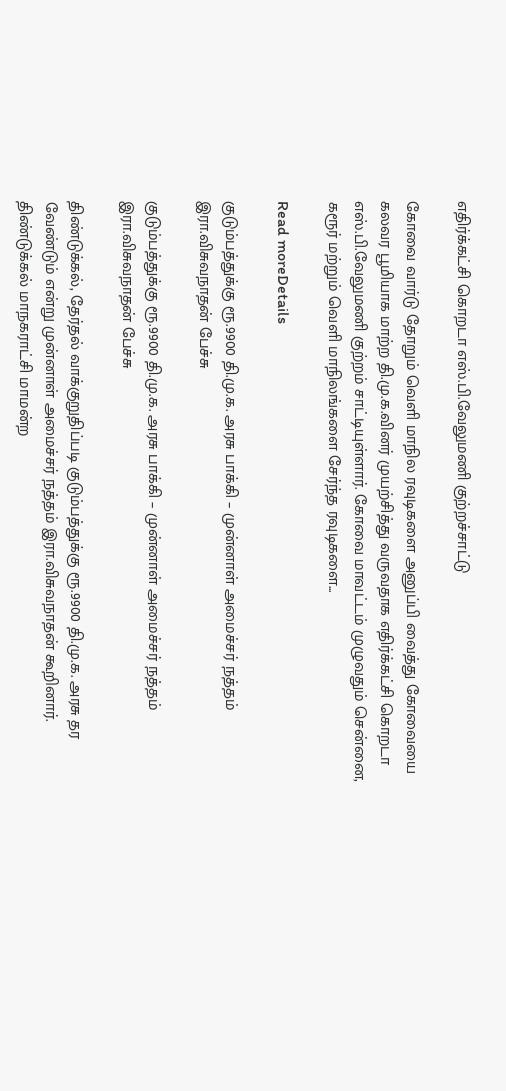எதிர்க்கட்சி கொறடா எஸ்.பி.வேலுமணி குற்றச்சாட்டு

கோவை வார்டு தோறும் வெளி மாநில ரவுடிகளை அனுப்பி வைத்து கோவையை கலவர பூமியாக மாற்ற தி.மு.க.வினர் முயற்சித்து வருவதாக எதிர்க்கட்சி கொறடா எஸ்.பி.வேலுமணி குற்றம் சாட்டியுள்ளார். கோவை மாவட்டம் முழுவதும் சென்னை, கரூர் மற்றும் வெளி மாநிலங்களை சேர்ந்த ரவுடிகளை...

Read moreDetails

குடும்பத்துக்கு ரூ.9900 தி.மு.க. அரசு பாக்கி – முன்னாள் அமைச்சர் நத்தம் இரா.விசுவநாதன் பேச்சு

குடும்பத்துக்கு ரூ.9900 தி.மு.க. அரசு பாக்கி – முன்னாள் அமைச்சர் நத்தம் இரா.விசுவநாதன் பேச்சு

திண்டுக்கல், தேர்தல் வாக்குறுதிப்படி குடும்பத்துக்கு ரூ.9900 தி.மு.க. அரசு தர வேண்டும் என்று முன்னாள் அமைச்சர் நத்தம் இரா.விசுவநாதன் கூறினார். திண்டுக்கல் மாநகராட்சி மாமன்ற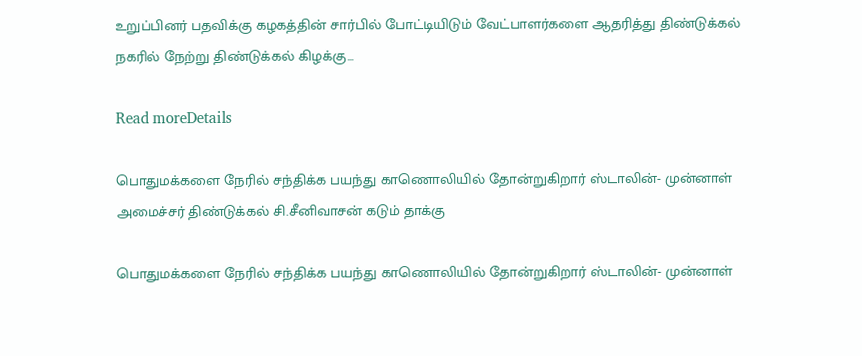உறுப்பினர் பதவிக்கு கழகத்தின் சார்பில் போட்டியிடும் வேட்பாளர்களை ஆதரித்து திண்டுக்கல் நகரில் நேற்று திண்டுக்கல் கிழக்கு...

Read moreDetails

பொதுமக்களை நேரில் சந்திக்க பயந்து காணொலியில் தோன்றுகிறார் ஸ்டாலின்- முன்னாள் அமைச்சர் திண்டுக்கல் சி.சீனிவாசன் கடும் தாக்கு

பொதுமக்களை நேரில் சந்திக்க பயந்து காணொலியில் தோன்றுகிறார் ஸ்டாலின்- முன்னாள்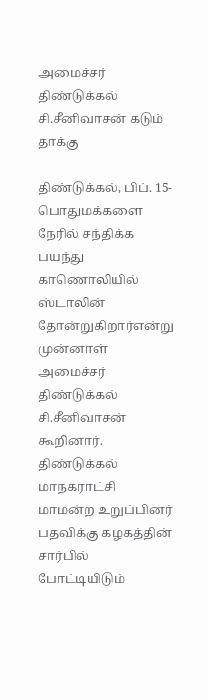அமைச்சர் திண்டுக்கல் சி.சீனிவாசன் கடும் தாக்கு

திண்டுக்கல், பிப். 15- பொதுமக்களை நேரில் சந்திக்க பயந்து காணொலியில் ஸ்டாலின் தோன்றுகிறார்என்று முன்னாள் அமைச்சர் திண்டுக்கல் சி.சீனிவாசன் கூறினார். திண்டுக்கல் மாநகராட்சி மாமன்ற உறுப்பினர் பதவிக்கு கழகத்தின் சார்பில் போட்டியிடும்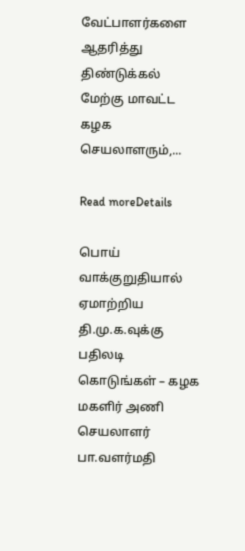வேட்பாளர்களை ஆதரித்து திண்டுக்கல் மேற்கு மாவட்ட கழக செயலாளரும்,...

Read moreDetails

பொய் வாக்குறுதியால் ஏமாற்றிய தி.மு.க.வுக்கு பதிலடி கொடுங்கள் – கழக மகளிர் அணி செயலாளர் பா.வளர்மதி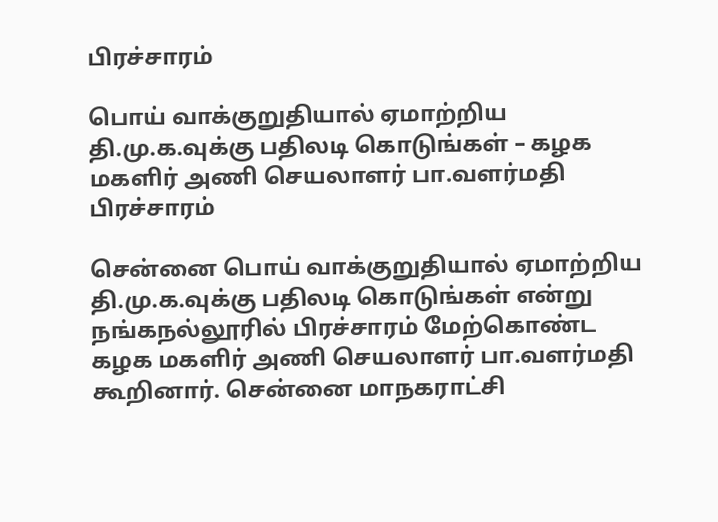பிரச்சாரம்

பொய் வாக்குறுதியால் ஏமாற்றிய தி.மு.க.வுக்கு பதிலடி கொடுங்கள் – கழக மகளிர் அணி செயலாளர் பா.வளர்மதி பிரச்சாரம்

சென்னை பொய் வாக்குறுதியால் ஏமாற்றிய தி.மு.க.வுக்கு பதிலடி கொடுங்கள் என்று நங்கநல்லூரில் பிரச்சாரம் மேற்கொண்ட கழக மகளிர் அணி செயலாளர் பா.வளர்மதி கூறினார். சென்னை மாநகராட்சி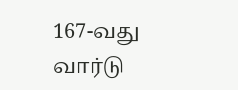167-வது வார்டு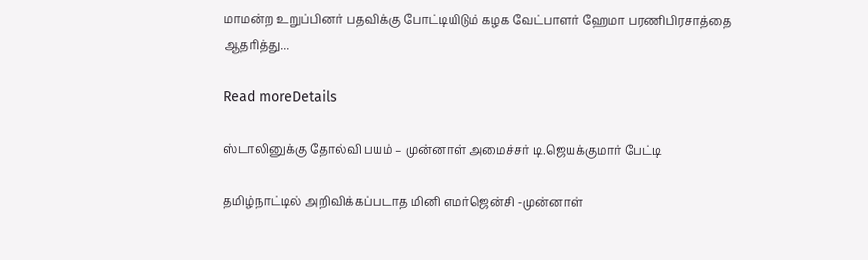மாமன்ற உறுப்பினர் பதவிக்கு போட்டியிடும் கழக வேட்பாளர் ஹேமா பரணிபிரசாத்தை ஆதரித்து...

Read moreDetails

ஸ்டாலினுக்கு தோல்வி பயம் – முன்னாள் அமைச்சர் டி.ஜெயக்குமார் பேட்டி

தமிழ்நாட்டில் அறிவிக்கப்படாத மினி எமர்ஜென்சி -முன்னாள்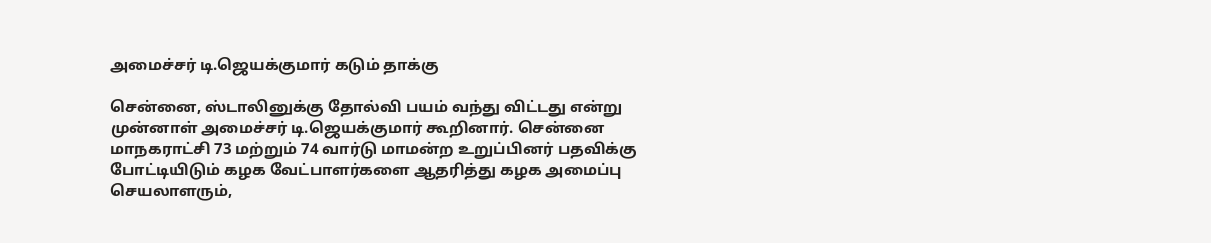அமைச்சர் டி.ஜெயக்குமார் கடும் தாக்கு

சென்னை, ஸ்டாலினுக்கு தோல்வி பயம் வந்து விட்டது என்று முன்னாள் அமைச்சர் டி.ஜெயக்குமார் கூறினார். சென்னை மாநகராட்சி 73 மற்றும் 74 வார்டு மாமன்ற உறுப்பினர் பதவிக்கு போட்டியிடும் கழக வேட்பாளர்களை ஆதரித்து கழக அமைப்பு செயலாளரும்,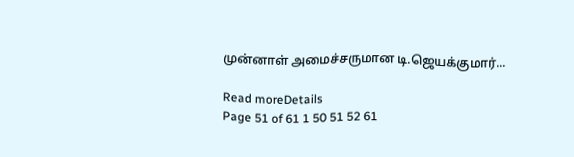முன்னாள் அமைச்சருமான டி.ஜெயக்குமார்...

Read moreDetails
Page 51 of 61 1 50 51 52 61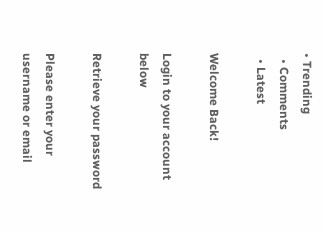• Trending
  • Comments
  • Latest

Welcome Back!

Login to your account below

Retrieve your password

Please enter your username or email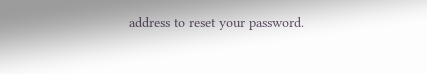address to reset your password.